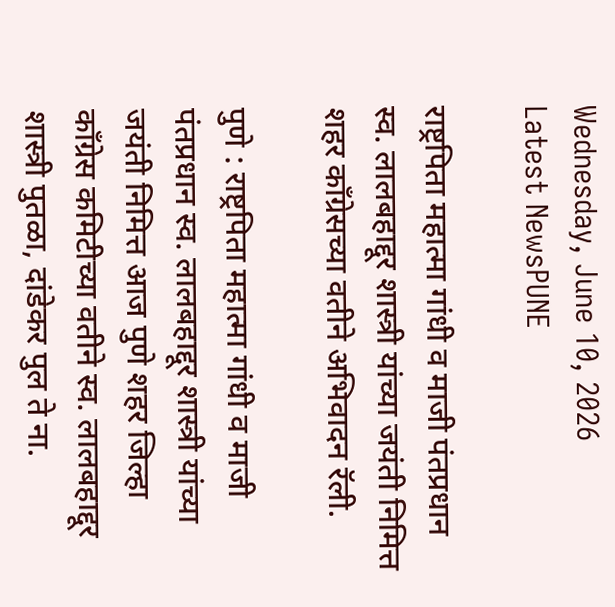Wednesday, June 10, 2026
Latest NewsPUNE

राष्ट्रपिता महात्मा गांधी व माजी पंतप्रधान स्व. लालबहाद्दूर शास्त्री यांच्या जयंती निमित्त शहर काँग्रेसच्या वतीने अभिवादन रॅली.

पुणे : राष्ट्रपिता महात्मा गांधी व माजी पंतप्रधान स्व. लालबहाद्दूर शास्त्री यांच्या जयंती निमित्त आज पुणे शहर जिल्हा काँग्रेस कमिटीच्या वतीने स्व. लालबहाद्दूर शास्त्री पुतळा, दांडेकर पुल ते ना.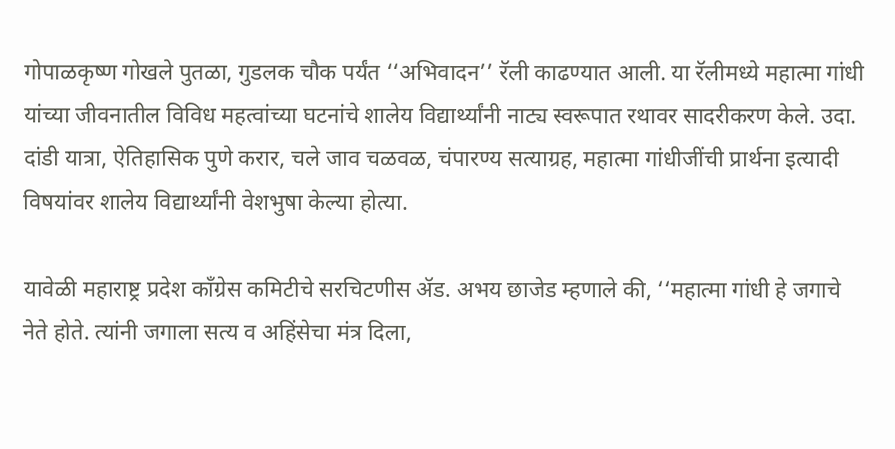गोपाळकृष्ण गोखले पुतळा, गुडलक चौक पर्यंत ‘‘अभिवादन’’ रॅली काढण्यात आली. या रॅलीमध्ये महात्मा गांधी यांच्या जीवनातील विविध महत्वांच्या घटनांचे शालेय विद्यार्थ्यांनी नाट्य स्वरूपात रथावर सादरीकरण केले. उदा. दांडी यात्रा, ऐतिहासिक पुणे करार, चले जाव चळवळ, चंपारण्य सत्याग्रह, महात्मा गांधीजींची प्रार्थना इत्यादी विषयांवर शालेय विद्यार्थ्यांनी वेशभुषा केल्या होत्या.

यावेळी महाराष्ट्र प्रदेश काँग्रेस कमिटीचे सरचिटणीस ॲड. अभय छाजेड म्हणाले की, ‘‘महात्मा गांधी हे जगाचे नेते होते. त्यांनी जगाला सत्य व अहिंसेचा मंत्र दिला,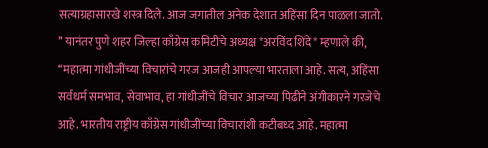सत्याग्रहासारखे शस्त्र दिले. आज जगातील अनेक देशात अहिंसा दिन पाळला जातो. ’’ यानंतर पुणे शहर जिल्हा काँग्रेस कमिटीचे अध्यक्ष *अरविंद शिंदे* म्हणाले की, ‘‘महात्मा गांधीजींच्या विचारांचे गरज आजही आपल्या भारताला आहे. सत्य, अहिंसा सर्वधर्म समभाव, सेवाभाव, हा गांधीजींचे विचार आजच्या पिढीने अंगीकारने गरजेचे आहे. भारतीय राष्ट्रीय काँग्रेस गांधीजींच्या विचारांशी कटीबध्द आहे. महात्मा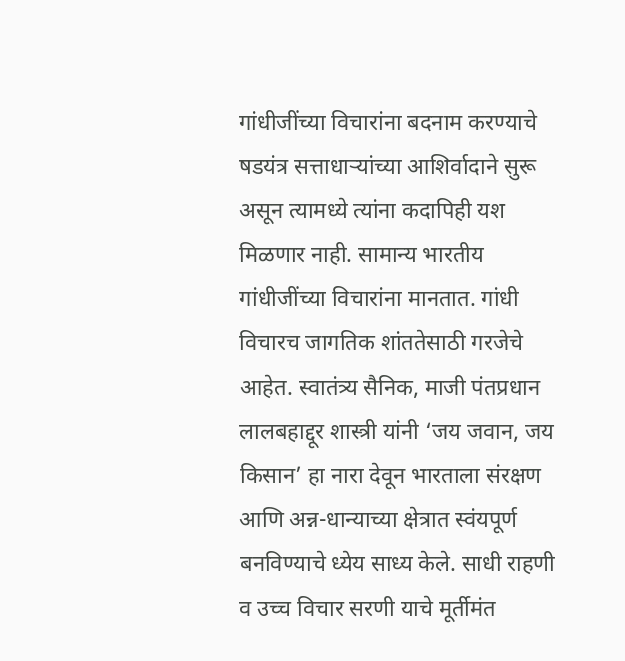गांधीजींच्या विचारांना बदनाम करण्याचे षडयंत्र सत्ताधाऱ्यांच्या आशिर्वादाने सुरू असून त्यामध्ये त्यांना कदापिही यश मिळणार नाही. सामान्य भारतीय गांधीजींच्या विचारांना मानतात. गांधी विचारच जागतिक शांततेसाठी गरजेचे आहेत. स्वातंत्र्य सैनिक, माजी पंतप्रधान लालबहाद्दूर शास्त्री यांनी ‘जय जवान, जय किसान’ हा नारा देवून भारताला संरक्षण आणि अन्न-धान्याच्या क्षेत्रात स्वंयपूर्ण बनविण्याचे ध्येय साध्य केले. साधी राहणी व उच्च विचार सरणी याचे मूर्तीमंत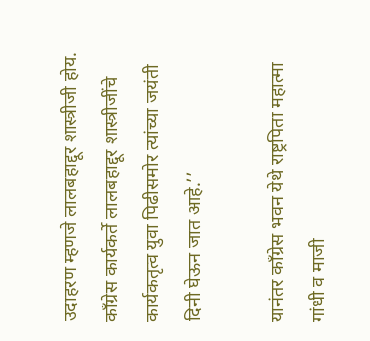उदाहरण म्हणजे लालबहाद्दूर शास्त्रीजी होय. काँग्रेस कार्यकर्ते लालबहाद्दूर शास्त्रीजींचे कार्यकतृत्व युवा पिढीसमोर त्यांच्या जयंती दिनी घेऊन जात आहे.’’

यानंतर काँग्रेस भवन येथे राष्ट्रपिता महात्मा गांधी व माजी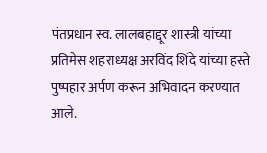पंतप्रधान स्व. लालबहाद्दूर शास्त्री यांच्या प्रतिमेस शहराध्यक्ष अरविंद शिंदे यांच्या हस्ते पुष्पहार अर्पण करून अभिवादन करण्यात आले.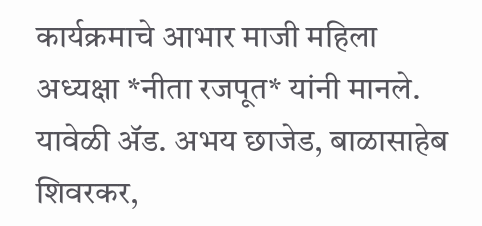कार्यक्रमाचे आभार माजी महिला अध्यक्षा *नीता रजपूत* यांनी मानले. यावेळी ॲड. अभय छाजेड, बाळासाहेब शिवरकर,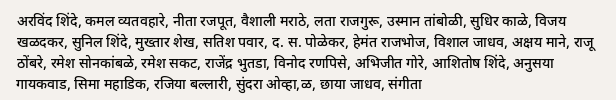अरविंद शिंदे, कमल व्यतवहारे, नीता रजपूत, वैशाली मराठे, लता राजगुरू, उस्मान तांबोळी, सुधिर काळे, विजय खळदकर, सुनिल शिंदे, मुख्तार शेख, सतिश पवार, द. स. पोळेकर, हेमंत राजभोज, विशाल जाधव, अक्षय माने, राजू ठोंबरे, रमेश सोनकांबळे, रमेश सकट, राजेंद्र भुतडा, विनोद रणपिसे, अभिजीत गोरे, आशितोष शिंदे, अनुसया गायकवाड, सिमा महाडिक, रजिया बल्लारी, सुंदरा ओव्हा,ळ, छाया जाधव, संगीता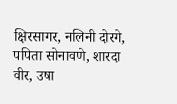क्षिरसागर, नलिनी दोरगे, पपिता सोनावणे, शारदा वीर, उषा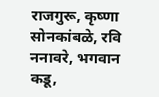राजगुरू, कृष्णा सोनकांबळे, रवि ननावरे, भगवान कडू,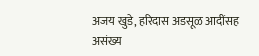अजय खुडे, हरिदास अडसूळ आदींसह असंख्य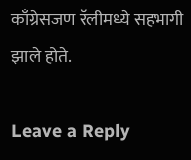काँग्रेसजण रॅलीमध्ये सहभागी झाले होते.

Leave a Reply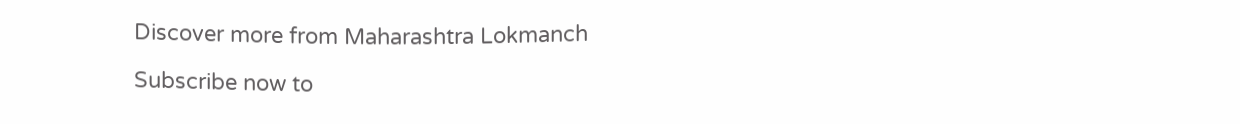Discover more from Maharashtra Lokmanch

Subscribe now to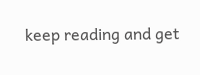keep reading and get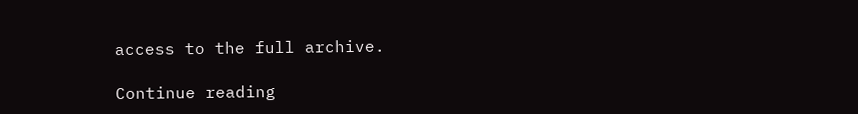access to the full archive.

Continue reading